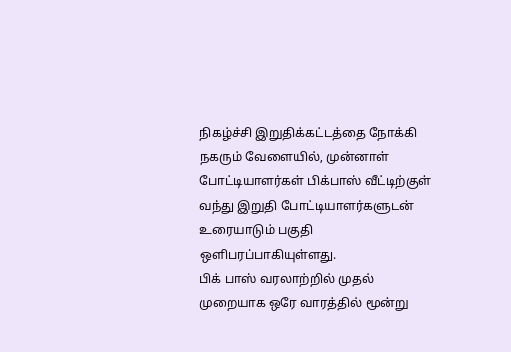நிகழ்ச்சி இறுதிக்கட்டத்தை நோக்கி நகரும் வேளையில், முன்னாள் போட்டியாளர்கள் பிக்பாஸ் வீட்டிற்குள் வந்து இறுதி போட்டியாளர்களுடன் உரையாடும் பகுதி ஒளிபரப்பாகியுள்ளது.
பிக் பாஸ் வரலாற்றில் முதல் முறையாக ஒரே வாரத்தில் மூன்று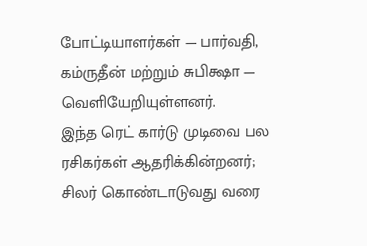போட்டியாளர்கள் — பார்வதி, கம்ருதீன் மற்றும் சுபிக்ஷா — வெளியேறியுள்ளனர்.
இந்த ரெட் கார்டு முடிவை பல ரசிகர்கள் ஆதரிக்கின்றனர்; சிலர் கொண்டாடுவது வரை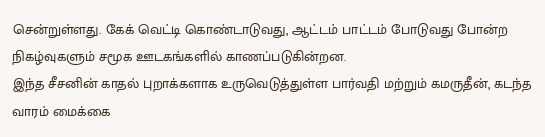சென்றுள்ளது. கேக் வெட்டி கொண்டாடுவது, ஆட்டம் பாட்டம் போடுவது போன்ற நிகழ்வுகளும் சமூக ஊடகங்களில் காணப்படுகின்றன.
இந்த சீசனின் காதல் புறாக்களாக உருவெடுத்துள்ள பார்வதி மற்றும் கமருதீன், கடந்த வாரம் மைக்கை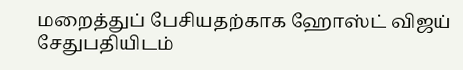மறைத்துப் பேசியதற்காக ஹோஸ்ட் விஜய் சேதுபதியிடம்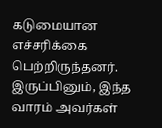கடுமையான எச்சரிக்கை பெற்றிருந்தனர். இருப்பினும், இந்த வாரம் அவர்கள்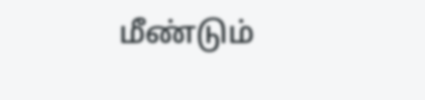மீண்டும்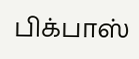பிக்பாஸ்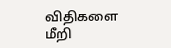விதிகளை மீறி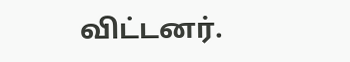விட்டனர்.